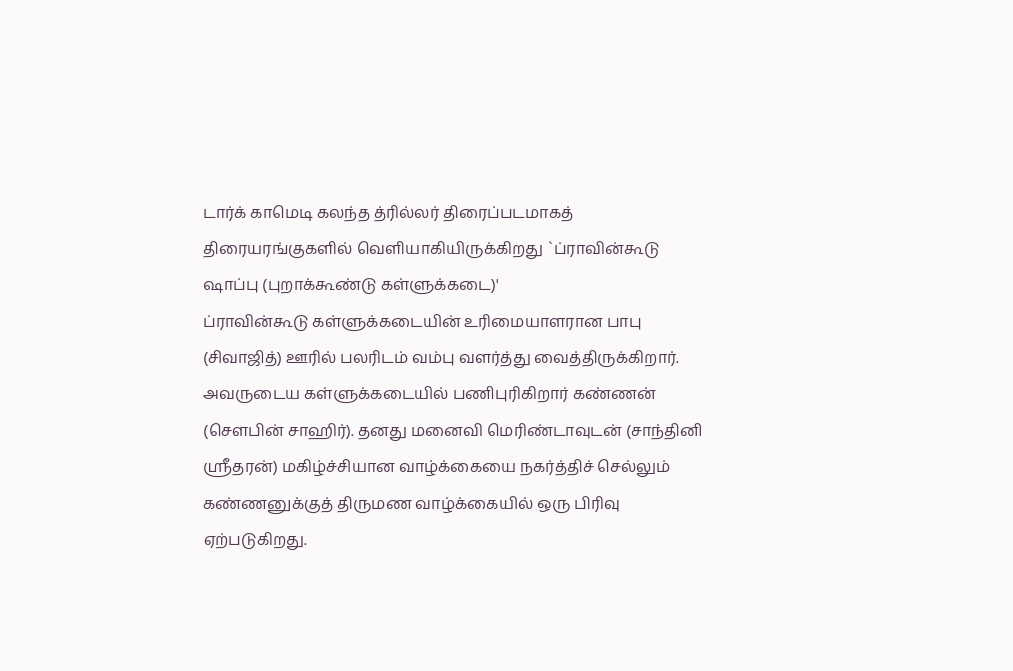டார்க் காமெடி கலந்த த்ரில்லர் திரைப்படமாகத் திரையரங்குகளில் வெளியாகியிருக்கிறது `ப்ராவின்கூடு ஷாப்பு (புறாக்கூண்டு கள்ளுக்கடை)'
ப்ராவின்கூடு கள்ளுக்கடையின் உரிமையாளரான பாபு (சிவாஜித்) ஊரில் பலரிடம் வம்பு வளர்த்து வைத்திருக்கிறார். அவருடைய கள்ளுக்கடையில் பணிபுரிகிறார் கண்ணன் (செளபின் சாஹிர்). தனது மனைவி மெரிண்டாவுடன் (சாந்தினி ஶ்ரீதரன்) மகிழ்ச்சியான வாழ்க்கையை நகர்த்திச் செல்லும் கண்ணனுக்குத் திருமண வாழ்க்கையில் ஒரு பிரிவு ஏற்படுகிறது.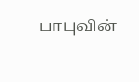பாபுவின்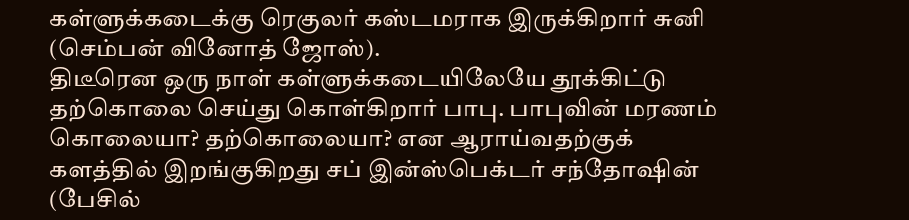கள்ளுக்கடைக்கு ரெகுலர் கஸ்டமராக இருக்கிறார் சுனி (செம்பன் வினோத் ஜோஸ்).
திடீரென ஒரு நாள் கள்ளுக்கடையிலேயே தூக்கிட்டு தற்கொலை செய்து கொள்கிறார் பாபு. பாபுவின் மரணம் கொலையா? தற்கொலையா? என ஆராய்வதற்குக் களத்தில் இறங்குகிறது சப் இன்ஸ்பெக்டர் சந்தோஷின் (பேசில்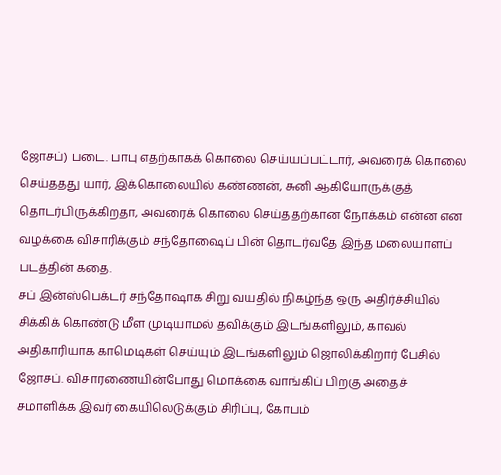ஜோசப்) படை. பாபு எதற்காகக் கொலை செய்யப்பட்டார், அவரைக் கொலை செய்ததது யார், இக்கொலையில் கண்ணன், சுனி ஆகியோருக்குத் தொடர்பிருக்கிறதா, அவரைக் கொலை செய்ததற்கான நோக்கம் என்ன என வழக்கை விசாரிக்கும் சந்தோஷைப் பின் தொடர்வதே இந்த மலையாளப் படத்தின் கதை.
சப் இன்ஸ்பெக்டர் சந்தோஷாக சிறு வயதில் நிகழ்ந்த ஒரு அதிர்ச்சியில் சிக்கிக் கொண்டு மீள முடியாமல் தவிக்கும் இடங்களிலும், காவல் அதிகாரியாக காமெடிகள் செய்யும் இடங்களிலும் ஜொலிக்கிறார் பேசில் ஜோசப். விசாரணையின்போது மொக்கை வாங்கிப் பிறகு அதைச் சமாளிக்க இவர் கையிலெடுக்கும் சிரிப்பு, கோபம்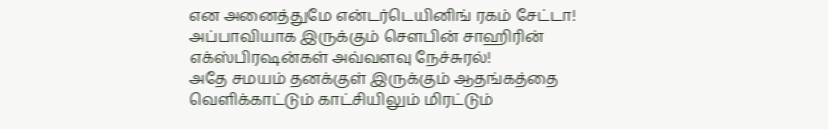என அனைத்துமே என்டர்டெயினிங் ரகம் சேட்டா! அப்பாவியாக இருக்கும் செளபின் சாஹிரின் எக்ஸ்பிரஷன்கள் அவ்வளவு நேச்சுரல்!
அதே சமயம் தனக்குள் இருக்கும் ஆதங்கத்தை வெளிக்காட்டும் காட்சியிலும் மிரட்டும்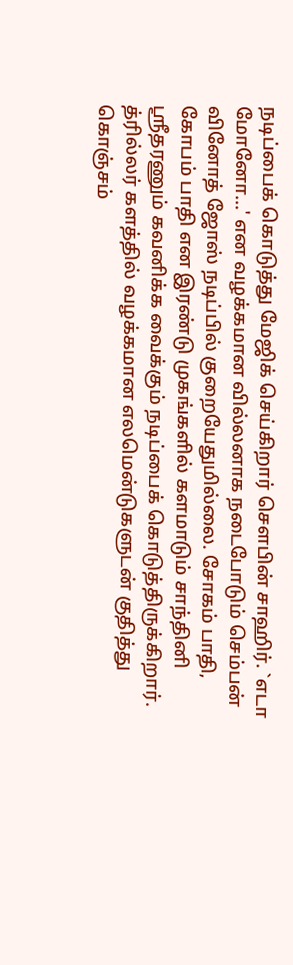நடிப்பைக் கொடுத்து மேஜிக் செய்கிறார் செளபின் சாஹிர். `எடா மோனோ...' என வழக்கமான வில்லனாக நடைபோடும் செம்பன் வினோத் ஜோஸ் நடிப்பில் குறையேதுமில்லை. சோகம் பாதி, கோபம் பாதி என இரண்டு முகங்களில் களமாடும் சாந்தினி ஶ்ரீதரணும் கவனிக்க வைக்கும் நடிப்பைக் கொடுத்திருக்கிறார்.
த்ரில்லர் களத்தில் வழக்கமான எலமென்டுகளுடன் குதித்து கொஞ்சம்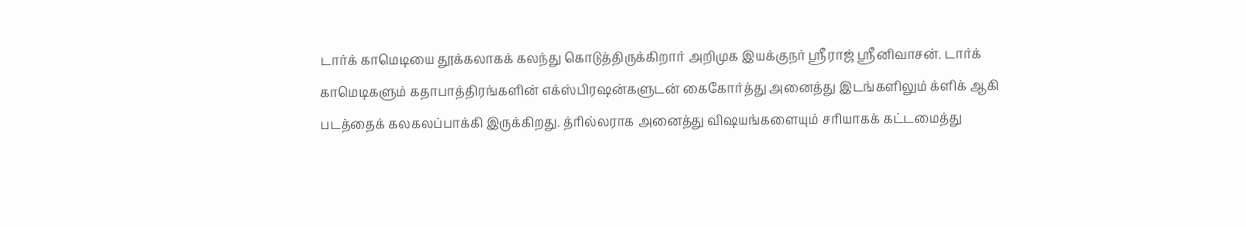டார்க் காமெடியை தூக்கலாகக் கலந்து கொடுத்திருக்கிறார் அறிமுக இயக்குநர் ஶ்ரீராஜ் ஶ்ரீனிவாசன். டார்க் காமெடிகளும் கதாபாத்திரங்களின் எக்ஸ்பிரஷன்களுடன் கைகோர்த்து அனைத்து இடங்களிலும் க்ளிக் ஆகி படத்தைக் கலகலப்பாக்கி இருக்கிறது. த்ரில்லராக அனைத்து விஷயங்களையும் சரியாகக் கட்டமைத்து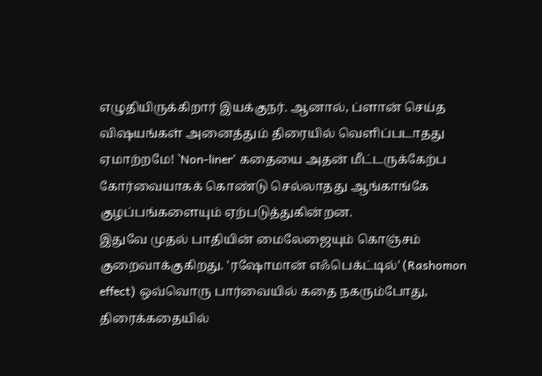எழுதியிருக்கிறார் இயக்குநர். ஆனால், ப்ளான் செய்த விஷயங்கள் அனைத்தும் திரையில் வெளிப்படாதது ஏமாற்றமே! `Non-liner' கதையை அதன் மீட்டருக்கேற்ப கோர்வையாகக் கொண்டு செல்லாதது ஆங்காங்கே குழப்பங்களையும் ஏற்படுத்துகின்றன.
இதுவே முதல் பாதியின் மைலேஜையும் கொஞ்சம் குறைவாக்குகிறது. 'ரஷோமான் எஃபெக்ட்டில்' (Rashomon effect) ஒவ்வொரு பார்வையில் கதை நகரும்போது, திரைக்கதையில்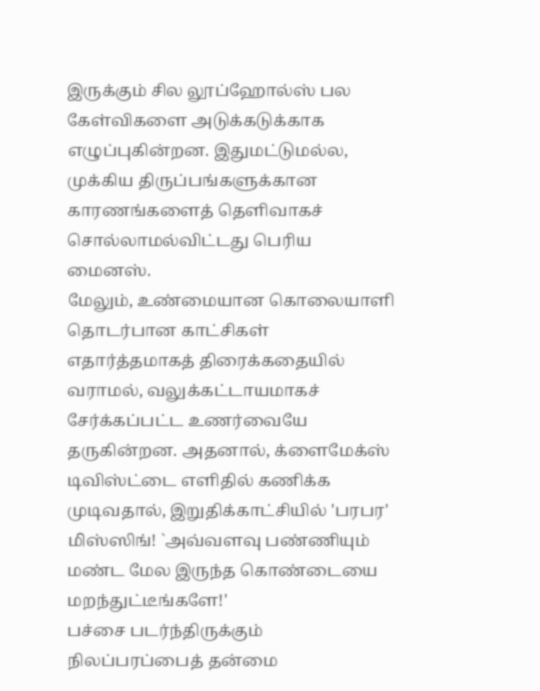இருக்கும் சில லூப்ஹோல்ஸ் பல கேள்விகளை அடுக்கடுக்காக எழுப்புகின்றன. இதுமட்டுமல்ல, முக்கிய திருப்பங்களுக்கான காரணங்களைத் தெளிவாகச் சொல்லாமல்விட்டது பெரிய மைனஸ்.
மேலும், உண்மையான கொலையாளி தொடர்பான காட்சிகள் எதார்த்தமாகத் திரைக்கதையில் வராமல், வலுக்கட்டாயமாகச் சேர்க்கப்பட்ட உணர்வையே தருகின்றன. அதனால், க்ளைமேக்ஸ் டிவிஸ்ட்டை எளிதில் கணிக்க முடிவதால், இறுதிக்காட்சியில் 'பரபர' மிஸ்ஸிங்! `அவ்வளவு பண்ணியும் மண்ட மேல இருந்த கொண்டையை மறந்துட்டீங்களே!'
பச்சை படர்ந்திருக்கும் நிலப்பரப்பைத் தன்மை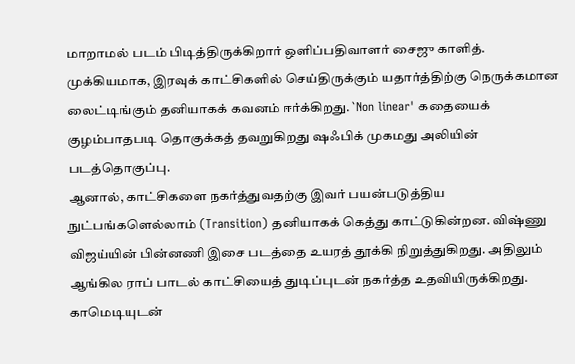மாறாமல் படம் பிடித்திருக்கிறார் ஒளிப்பதிவாளர் சைஜு காளித். முக்கியமாக, இரவுக் காட்சிகளில் செய்திருக்கும் யதார்த்திற்கு நெருக்கமான லைட்டிங்கும் தனியாகக் கவனம் ஈர்க்கிறது. `Non linear' கதையைக் குழம்பாதபடி தொகுக்கத் தவறுகிறது ஷஃபிக் முகமது அலியின் படத்தொகுப்பு.
ஆனால், காட்சிகளை நகர்த்துவதற்கு இவர் பயன்படுத்திய நுட்பங்களெல்லாம் (Transition) தனியாகக் கெத்து காட்டுகின்றன. விஷ்ணு விஜய்யின் பின்னணி இசை படத்தை உயரத் தூக்கி நிறுத்துகிறது. அதிலும் ஆங்கில ராப் பாடல் காட்சியைத் துடிப்புடன் நகர்த்த உதவியிருக்கிறது.
காமெடியுடன்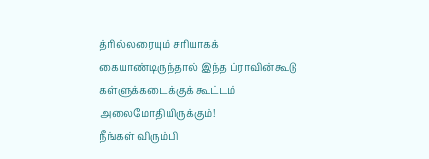த்ரில்லரையும் சரியாகக் கையாண்டிருந்தால் இந்த ப்ராவின்கூடு கள்ளுக்கடைக்குக் கூட்டம் அலைமோதியிருக்கும்!
நீங்கள் விரும்பி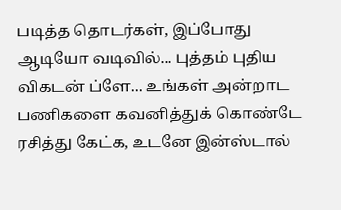படித்த தொடர்கள், இப்போது ஆடியோ வடிவில்... புத்தம் புதிய விகடன் ப்ளே... உங்கள் அன்றாட பணிகளை கவனித்துக் கொண்டே ரசித்து கேட்க, உடனே இன்ஸ்டால்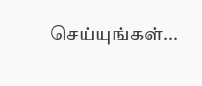செய்யுங்கள்...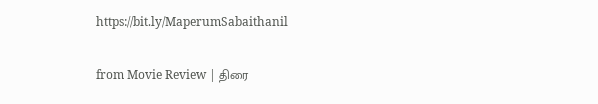https://bit.ly/MaperumSabaithanil

from Movie Review | திரை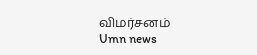விமர்சனம்
Umn news